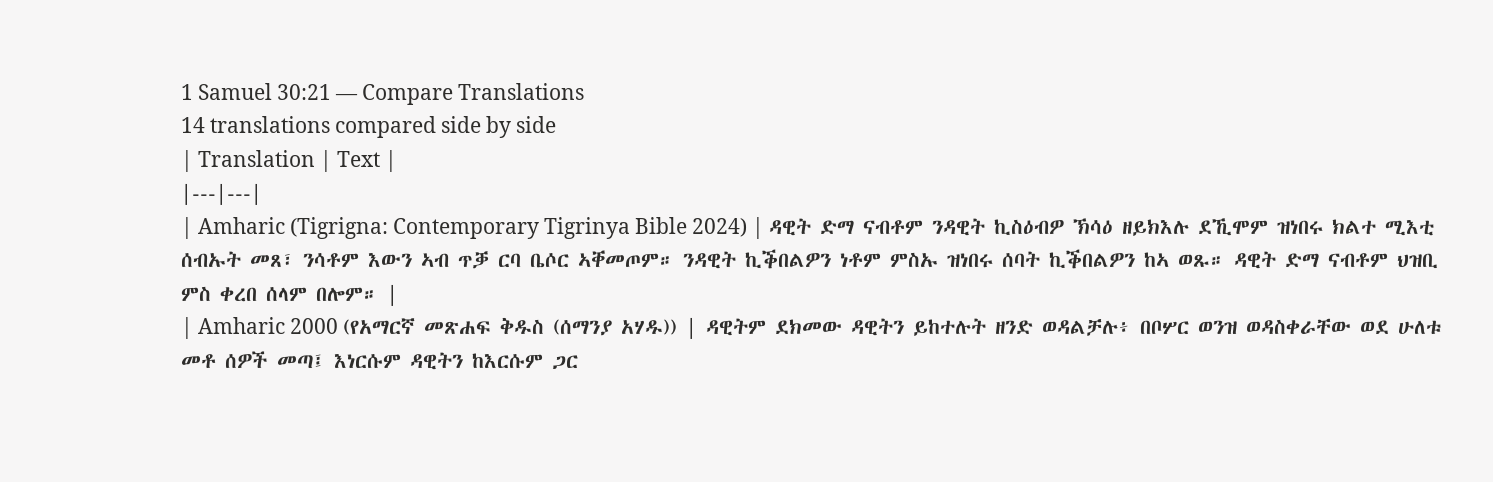1 Samuel 30:21 — Compare Translations
14 translations compared side by side
| Translation | Text |
|---|---|
| Amharic (Tigrigna: Contemporary Tigrinya Bible 2024) | ዳዊት ድማ ናብቶም ንዳዊት ኪስዕብዎ ኽሳዕ ዘይክእሉ ደኺሞም ዝነበሩ ክልተ ሚእቲ ሰብኡት መጸ፣ ንሳቶም እውን ኣብ ጥቓ ርባ ቤሶር ኣቐመጦም። ንዳዊት ኪቕበልዎን ነቶም ምስኡ ዝነበሩ ሰባት ኪቕበልዎን ከኣ ወጹ። ዳዊት ድማ ናብቶም ህዝቢ ምስ ቀረበ ሰላም በሎም። |
| Amharic 2000 (የአማርኛ መጽሐፍ ቅዱስ (ሰማንያ አሃዱ)) | ዳዊትም ደክመው ዳዊትን ይከተሉት ዘንድ ወዳልቻሉ፥ በቦሦር ወንዝ ወዳስቀራቸው ወደ ሁለቱ መቶ ሰዎች መጣ፤ እነርሱም ዳዊትን ከእርሱም ጋር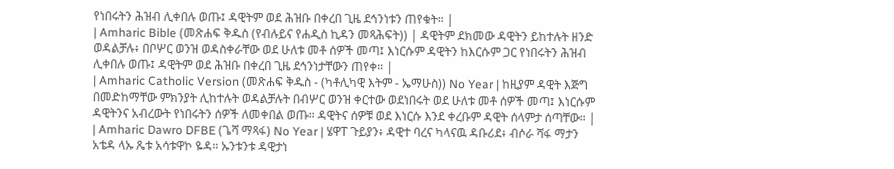የነበሩትን ሕዝብ ሊቀበሉ ወጡ፤ ዳዊትም ወደ ሕዝቡ በቀረበ ጊዜ ደኅንነቱን ጠየቁት። |
| Amharic Bible (መጽሐፍ ቅዱስ (የብሉይና የሐዲስ ኪዳን መጻሕፍት)) | ዳዊትም ደክመው ዳዊትን ይከተሉት ዘንድ ወዳልቻሉ፥ በቦሦር ወንዝ ወዳስቀራቸው ወደ ሁለቱ መቶ ሰዎች መጣ፤ እነርሱም ዳዊትን ከእርሱም ጋር የነበሩትን ሕዝብ ሊቀበሉ ወጡ፤ ዳዊትም ወደ ሕዝቡ በቀረበ ጊዜ ደኅንነታቸውን ጠየቀ። |
| Amharic Catholic Version (መጽሐፍ ቅዱስ - (ካቶሊካዊ እትም - ኤማሁስ)) No Year | ከዚያም ዳዊት እጅግ በመድከማቸው ምክንያት ሊከተሉት ወዳልቻሉት በብሦር ወንዝ ቀርተው ወደነበሩት ወደ ሁለቱ መቶ ሰዎች መጣ፤ እነርሱም ዳዊትንና አብረውት የነበሩትን ሰዎች ለመቀበል ወጡ። ዳዊትና ሰዎቹ ወደ እነርሱ እንደ ቀረቡም ዳዊት ሰላምታ ሰጣቸው። |
| Amharic Dawro DFBE (ጌሻ ማጻፋ) No Year | ሄዋፐ ጉይያን፥ ዳዊተ ባረና ካላናዉ ዳቡሪደ፥ ብሶራ ሻፋ ማታን አቴዳ ላኡ ጼቱ አሳቱዋኮ ዬዳ። ኡንቱንቱ ዳዊታነ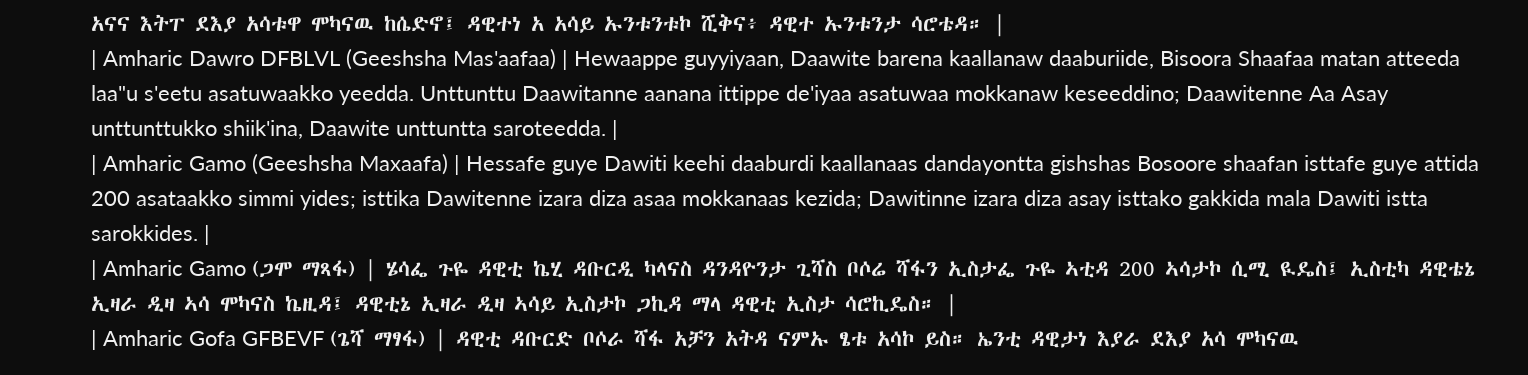አናና እትፐ ደእያ አሳቱዋ ሞካናዉ ከሴድኖ፤ ዳዊተነ አ አሳይ ኡንቱንቱኮ ሺቅና፥ ዳዊተ ኡንቱንታ ሳሮቴዳ። |
| Amharic Dawro DFBLVL (Geeshsha Mas'aafaa) | Hewaappe guyyiyaan, Daawite barena kaallanaw daaburiide, Bisoora Shaafaa matan atteeda laa"u s'eetu asatuwaakko yeedda. Unttunttu Daawitanne aanana ittippe de'iyaa asatuwaa mokkanaw keseeddino; Daawitenne Aa Asay unttunttukko shiik'ina, Daawite unttuntta saroteedda. |
| Amharic Gamo (Geeshsha Maxaafa) | Hessafe guye Dawiti keehi daaburdi kaallanaas dandayontta gishshas Bosoore shaafan isttafe guye attida 200 asataakko simmi yides; isttika Dawitenne izara diza asaa mokkanaas kezida; Dawitinne izara diza asay isttako gakkida mala Dawiti istta sarokkides. |
| Amharic Gamo (ጋሞ ማጻፋ) | ሄሳፌ ጉዬ ዳዊቲ ኬሂ ዳቡርዲ ካላናስ ዳንዳዮንታ ጊሻስ ቦሶሬ ሻፋን ኢስታፌ ጉዬ ኣቲዳ 200 ኣሳታኮ ሲሚ ዪዴስ፤ ኢስቲካ ዳዊቴኔ ኢዛራ ዲዛ ኣሳ ሞካናስ ኬዚዳ፤ ዳዊቲኔ ኢዛራ ዲዛ ኣሳይ ኢስታኮ ጋኪዳ ማላ ዳዊቲ ኢስታ ሳሮኪዴስ። |
| Amharic Gofa GFBEVF (ጌሻ ማፃፋ) | ዳዊቲ ዳቡርድ ቦሶራ ሻፋ አቻን አትዳ ናምኡ ፄቱ አሳኮ ይስ። ኤንቲ ዳዊታነ እያራ ደእያ አሳ ሞካናዉ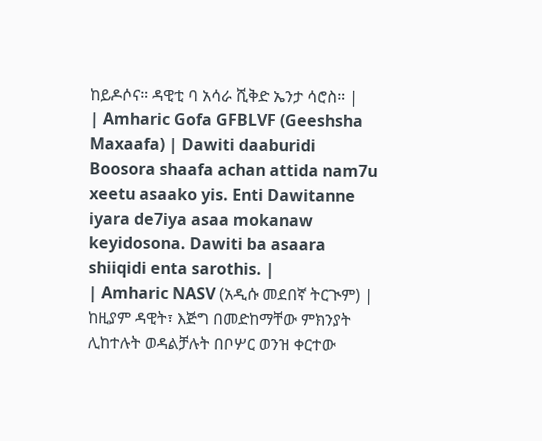ከይዶሶና። ዳዊቲ ባ አሳራ ሺቅድ ኤንታ ሳሮስ። |
| Amharic Gofa GFBLVF (Geeshsha Maxaafa) | Dawiti daaburidi Boosora shaafa achan attida nam7u xeetu asaako yis. Enti Dawitanne iyara de7iya asaa mokanaw keyidosona. Dawiti ba asaara shiiqidi enta sarothis. |
| Amharic NASV (አዲሱ መደበኛ ትርጒም) | ከዚያም ዳዊት፣ እጅግ በመድከማቸው ምክንያት ሊከተሉት ወዳልቻሉት በቦሦር ወንዝ ቀርተው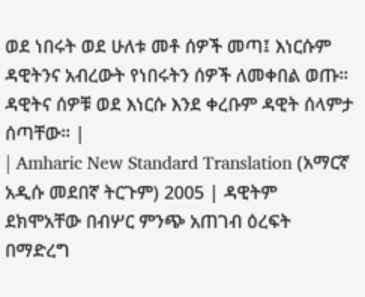ወደ ነበሩት ወደ ሁለቱ መቶ ሰዎች መጣ፤ እነርሱም ዳዊትንና አብረውት የነበሩትን ሰዎች ለመቀበል ወጡ። ዳዊትና ሰዎቹ ወደ እነርሱ እንደ ቀረቡም ዳዊት ሰላምታ ሰጣቸው። |
| Amharic New Standard Translation (አማርኛ አዲሱ መደበኛ ትርጉም) 2005 | ዳዊትም ደክሞአቸው በብሦር ምንጭ አጠገብ ዕረፍት በማድረግ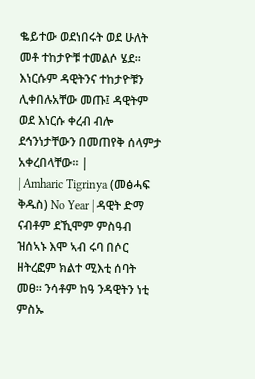ቈይተው ወደነበሩት ወደ ሁለት መቶ ተከታዮቹ ተመልሶ ሄደ። እነርሱም ዳዊትንና ተከታዮቹን ሊቀበሉአቸው መጡ፤ ዳዊትም ወደ እነርሱ ቀረብ ብሎ ደኅንነታቸውን በመጠየቅ ሰላምታ አቀረበላቸው። |
| Amharic Tigrinya (መፅሓፍ ቅዱስ) No Year | ዳዊት ድማ ናብቶም ደኺሞም ምስዓብ ዝሰኣኑ እሞ ኣብ ሩባ በሶር ዘትረፎም ክልተ ሚእቲ ሰባት መፀ። ንሳቶም ከዓ ንዳዊትን ነቲ ምስኡ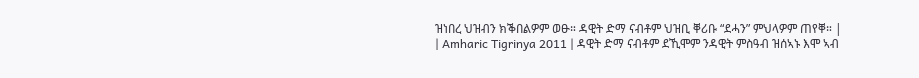ዝነበረ ህዝብን ክቕበልዎም ወፁ። ዳዊት ድማ ናብቶም ህዝቢ ቐሪቡ “ደሓን” ምህላዎም ጠየቐ። |
| Amharic Tigrinya 2011 | ዳዊት ድማ ናብቶም ደኺሞም ንዳዊት ምስዓብ ዝሰኣኑ እሞ ኣብ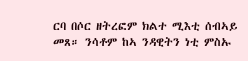ርባ በሶር ዘትረፎም ክልተ ሚእቲ ሰብኣይ መጸ። ንሳቶም ከኣ ንዳዊትን ነቲ ምስኡ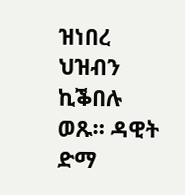ዝነበረ ህዝብን ኪቕበሉ ወጹ። ዳዊት ድማ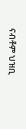ናብቶም ህዝቢ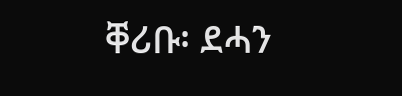ቐሪቡ፡ ደሓን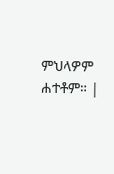ምህላዎም ሐተቶም። |